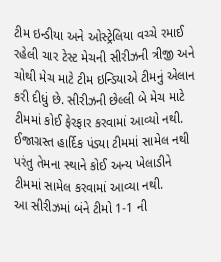ટીમ ઇન્ડીયા અને ઓસ્ટ્રેલિયા વચ્ચે રમાઈ રહેલી ચાર ટેસ્ટ મેચની સીરીઝની ત્રીજી અને ચોથી મેચ માટે ટીમ ઇન્ડિયાએ ટીમનું એલાન કરી દીધું છે. સીરીઝની છેલ્લી બે મેચ માટે ટીમમાં કોઈ ફેરફાર કરવામાં આવ્યો નથી. ઈજાગ્રસ્ત હાર્દિક પંડ્યા ટીમમાં સામેલ નથી પરંતુ તેમના સ્થાને કોઈ અન્ય ખેલાડીને ટીમમાં સામેલ કરવામાં આવ્યા નથી.
આ સીરીઝમાં બંને ટીમો 1-1 ની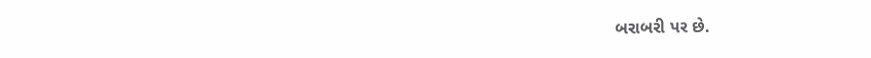બરાબરી પર છે.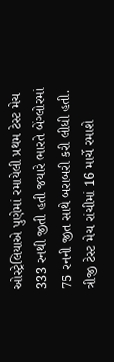ઓસ્ટ્રેલિયાએ પુણેમાં રમાયેલી પ્રથમ ટેસ્ટ મેચ 333 રનથી જીતી હતી જયારે ભારતે બેંગ્લોરમાં 75 રનની જીત સાથે બરાબરી કરી લીધી હતી. ત્રીજી ટેસ્ટ મેચ રાંચીમાં 16 માર્ચે રમાશે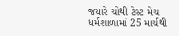જયારે ચોથી ટેસ્ટ મેચ ધર્મશાળામાં 25 માર્ચથી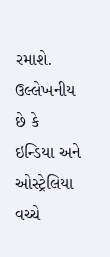રમાશે. ઉલ્લેખનીય છે કે ઇન્ડિયા અને ઓસ્ટ્રેલિયા વચ્ચે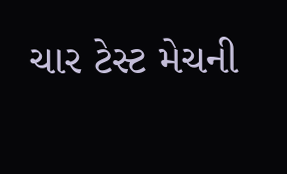ચાર ટેસ્ટ મેચની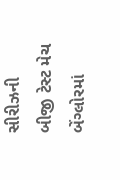સીરીઝની બીજી ટેસ્ટ મેચ બેંગ્લોરમાં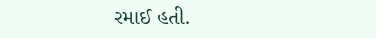રમાઈ હતી.